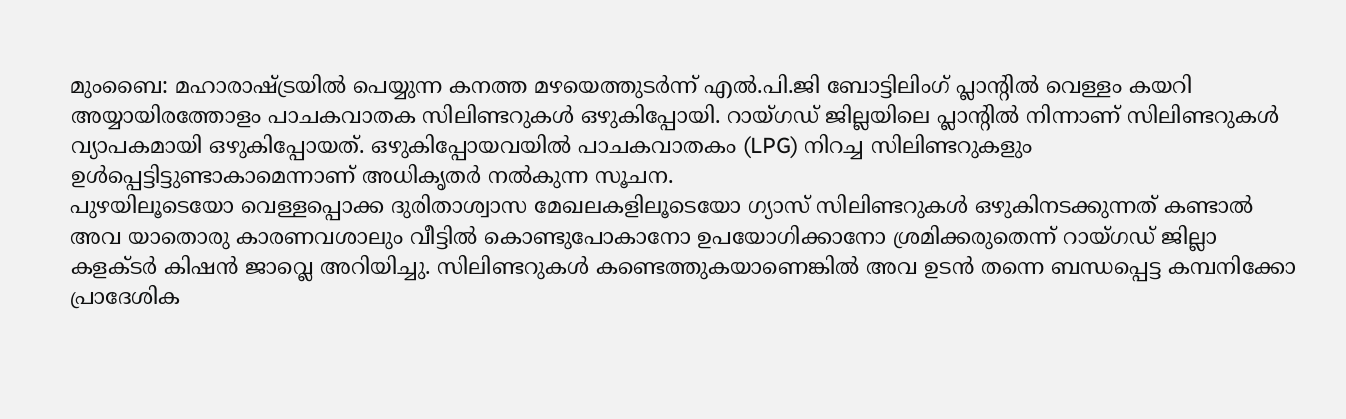മുംബൈ: മഹാരാഷ്ട്രയിൽ പെയ്യുന്ന കനത്ത മഴയെത്തുടർന്ന് എൽ.പി.ജി ബോട്ടിലിംഗ് പ്ലാന്റിൽ വെള്ളം കയറി അയ്യായിരത്തോളം പാചകവാതക സിലിണ്ടറുകൾ ഒഴുകിപ്പോയി. റായ്ഗഡ് ജില്ലയിലെ പ്ലാന്റിൽ നിന്നാണ് സിലിണ്ടറുകൾ വ്യാപകമായി ഒഴുകിപ്പോയത്. ഒഴുകിപ്പോയവയിൽ പാചകവാതകം (LPG) നിറച്ച സിലിണ്ടറുകളും ഉൾപ്പെട്ടിട്ടുണ്ടാകാമെന്നാണ് അധികൃതർ നൽകുന്ന സൂചന.
പുഴയിലൂടെയോ വെള്ളപ്പൊക്ക ദുരിതാശ്വാസ മേഖലകളിലൂടെയോ ഗ്യാസ് സിലിണ്ടറുകൾ ഒഴുകിനടക്കുന്നത് കണ്ടാൽ അവ യാതൊരു കാരണവശാലും വീട്ടിൽ കൊണ്ടുപോകാനോ ഉപയോഗിക്കാനോ ശ്രമിക്കരുതെന്ന് റായ്ഗഡ് ജില്ലാ കളക്ടർ കിഷൻ ജാവ്ലെ അറിയിച്ചു. സിലിണ്ടറുകൾ കണ്ടെത്തുകയാണെങ്കിൽ അവ ഉടൻ തന്നെ ബന്ധപ്പെട്ട കമ്പനിക്കോ പ്രാദേശിക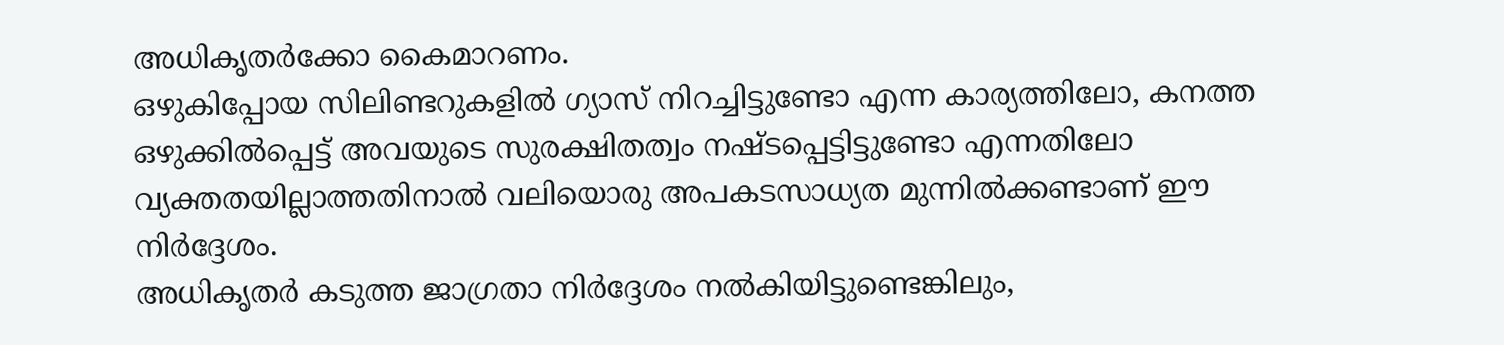അധികൃതർക്കോ കൈമാറണം.
ഒഴുകിപ്പോയ സിലിണ്ടറുകളിൽ ഗ്യാസ് നിറച്ചിട്ടുണ്ടോ എന്ന കാര്യത്തിലോ, കനത്ത ഒഴുക്കിൽപ്പെട്ട് അവയുടെ സുരക്ഷിതത്വം നഷ്ടപ്പെട്ടിട്ടുണ്ടോ എന്നതിലോ വ്യക്തതയില്ലാത്തതിനാൽ വലിയൊരു അപകടസാധ്യത മുന്നിൽക്കണ്ടാണ് ഈ നിർദ്ദേശം.
അധികൃതർ കടുത്ത ജാഗ്രതാ നിർദ്ദേശം നൽകിയിട്ടുണ്ടെങ്കിലും,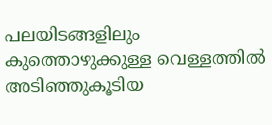പലയിടങ്ങളിലും കുത്തൊഴുക്കുള്ള വെള്ളത്തിൽ അടിഞ്ഞുകൂടിയ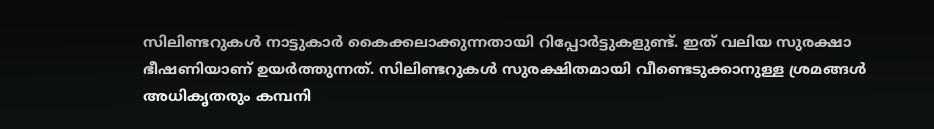സിലിണ്ടറുകൾ നാട്ടുകാർ കൈക്കലാക്കുന്നതായി റിപ്പോർട്ടുകളുണ്ട്. ഇത് വലിയ സുരക്ഷാ ഭീഷണിയാണ് ഉയർത്തുന്നത്. സിലിണ്ടറുകൾ സുരക്ഷിതമായി വീണ്ടെടുക്കാനുള്ള ശ്രമങ്ങൾ അധികൃതരും കമ്പനി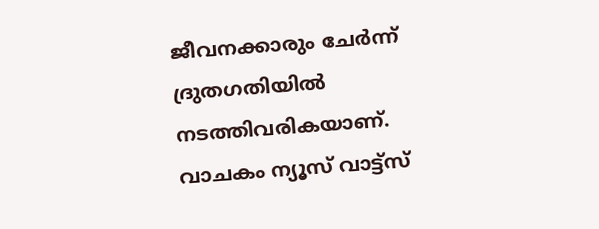ജീവനക്കാരും ചേർന്ന് ദ്രുതഗതിയിൽ നടത്തിവരികയാണ്.
വാചകം ന്യൂസ് വാട്ട്സ്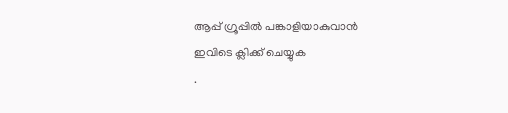ആപ്പ് ഗ്രൂപ്പിൽ പങ്കാളിയാകുവാൻ
ഇവിടെ ക്ലിക്ക് ചെയ്യുക
.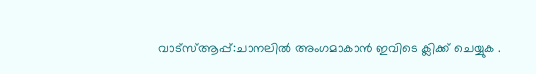വാട്സ്ആപ്പ്:ചാനലിൽ അംഗമാകാൻ ഇവിടെ ക്ലിക്ക് ചെയ്യുക .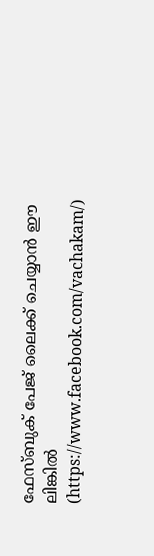ഫേസ്ബുക് പേജ് ലൈക്ക് ചെയ്യാൻ ഈ ലിങ്കിൽ (https://www.facebook.com/vachakam/)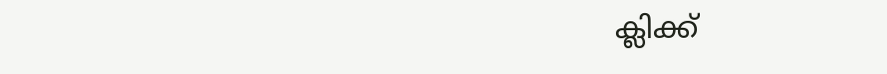ക്ലിക്ക്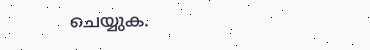ചെയ്യുക.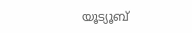യൂട്യൂബ്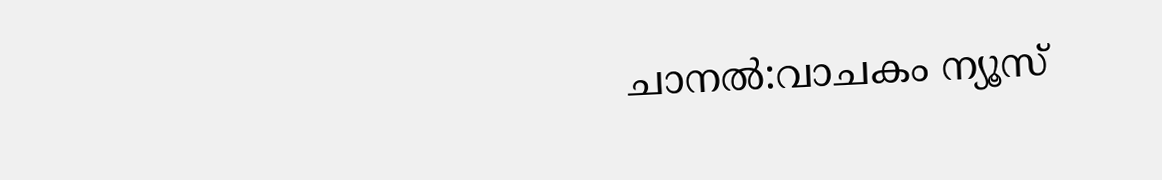ചാനൽ:വാചകം ന്യൂസ്